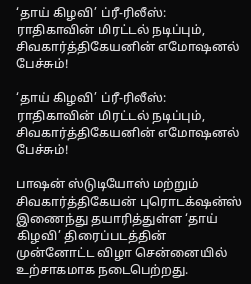‘தாய் கிழவி’ ப்ரீ-ரிலீஸ்: ராதிகாவின் மிரட்டல் நடிப்பும், சிவகார்த்திகேயனின் எமோஷனல் பேச்சும்!

‘தாய் கிழவி’ ப்ரீ-ரிலீஸ்: ராதிகாவின் மிரட்டல் நடிப்பும், சிவகார்த்திகேயனின் எமோஷனல் பேச்சும்!

பாஷன் ஸ்டுடியோஸ் மற்றும் சிவகார்த்திகேயன் புரொடக்‌ஷன்ஸ் இணைந்து தயாரித்துள்ள ‘தாய் கிழவி’ திரைப்படத்தின் முன்னோட்ட விழா சென்னையில் உற்சாகமாக நடைபெற்றது.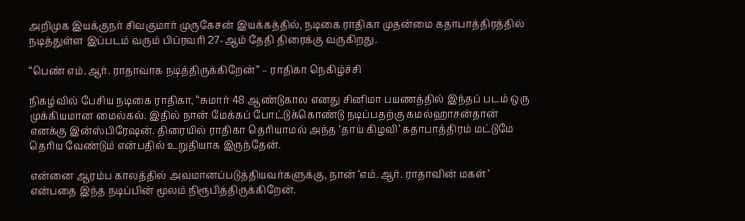அறிமுக இயக்குநர் சிவகுமார் முருகேசன் இயக்கத்தில், நடிகை ராதிகா முதன்மை கதாபாத்திரத்தில் நடித்துள்ள இப்படம் வரும் பிப்ரவரி 27-ஆம் தேதி திரைக்கு வருகிறது.

“பெண் எம்.ஆர். ராதாவாக நடித்திருக்கிறேன்” – ராதிகா நெகிழ்ச்சி

நிகழ்வில் பேசிய நடிகை ராதிகா, “சுமார் 48 ஆண்டுகால எனது சினிமா பயணத்தில் இந்தப் படம் ஒரு முக்கியமான மைல்கல். இதில் நான் மேக்கப் போட்டுக்கொண்டு நடிப்பதற்கு கமல்ஹாசன்தான் எனக்கு இன்ஸ்பிரேஷன். திரையில் ராதிகா தெரியாமல் அந்த ‘தாய் கிழவி’ கதாபாத்திரம் மட்டுமே தெரிய வேண்டும் என்பதில் உறுதியாக இருந்தேன்.

என்னை ஆரம்ப காலத்தில் அவமானப்படுத்தியவர்களுக்கு, நான் ‘எம்.ஆர். ராதாவின் மகள்’ என்பதை இந்த நடிப்பின் மூலம் நிரூபித்திருக்கிறேன்.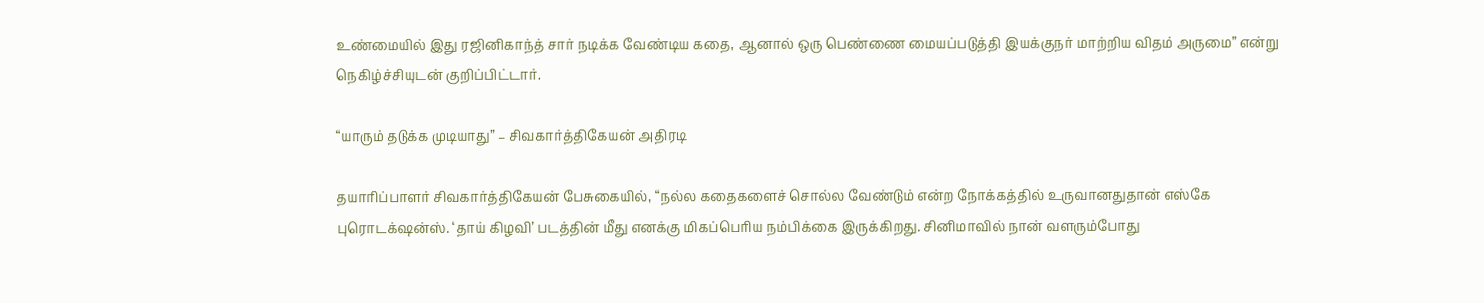உண்மையில் இது ரஜினிகாந்த் சார் நடிக்க வேண்டிய கதை, ஆனால் ஒரு பெண்ணை மையப்படுத்தி இயக்குநர் மாற்றிய விதம் அருமை” என்று நெகிழ்ச்சியுடன் குறிப்பிட்டார்.

“யாரும் தடுக்க முடியாது” – சிவகார்த்திகேயன் அதிரடி

தயாரிப்பாளர் சிவகார்த்திகேயன் பேசுகையில், “நல்ல கதைகளைச் சொல்ல வேண்டும் என்ற நோக்கத்தில் உருவானதுதான் எஸ்கே புரொடக்‌ஷன்ஸ். ‘தாய் கிழவி’ படத்தின் மீது எனக்கு மிகப்பெரிய நம்பிக்கை இருக்கிறது. சினிமாவில் நான் வளரும்போது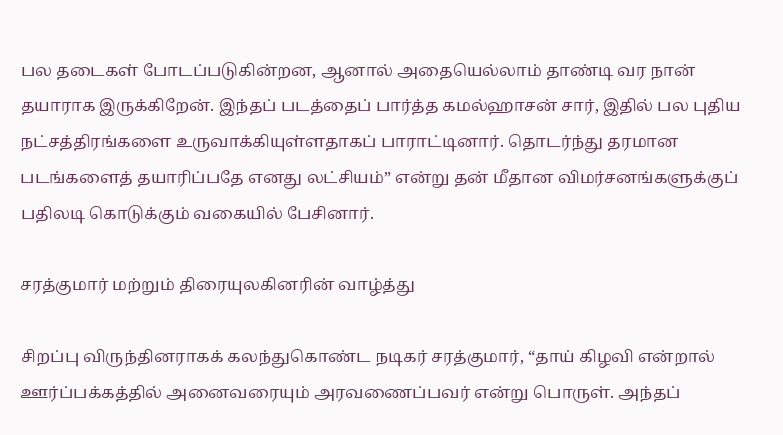பல தடைகள் போடப்படுகின்றன, ஆனால் அதையெல்லாம் தாண்டி வர நான் தயாராக இருக்கிறேன். இந்தப் படத்தைப் பார்த்த கமல்ஹாசன் சார், இதில் பல புதிய நட்சத்திரங்களை உருவாக்கியுள்ளதாகப் பாராட்டினார். தொடர்ந்து தரமான படங்களைத் தயாரிப்பதே எனது லட்சியம்” என்று தன் மீதான விமர்சனங்களுக்குப் பதிலடி கொடுக்கும் வகையில் பேசினார்.

சரத்குமார் மற்றும் திரையுலகினரின் வாழ்த்து

சிறப்பு விருந்தினராகக் கலந்துகொண்ட நடிகர் சரத்குமார், “தாய் கிழவி என்றால் ஊர்ப்பக்கத்தில் அனைவரையும் அரவணைப்பவர் என்று பொருள். அந்தப்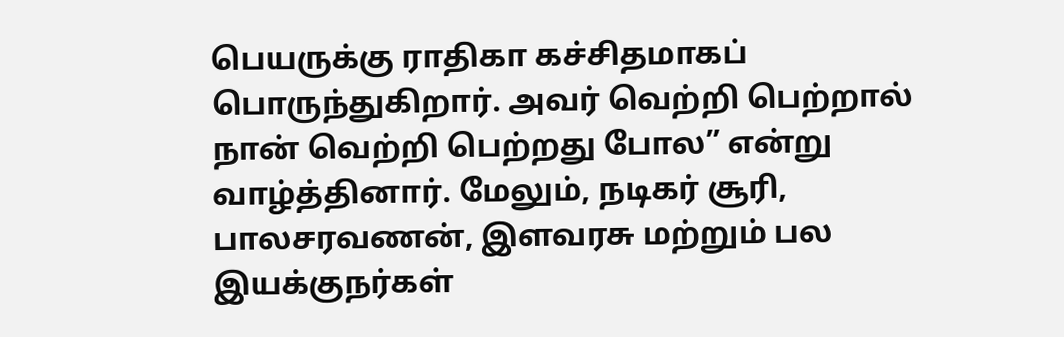பெயருக்கு ராதிகா கச்சிதமாகப் பொருந்துகிறார். அவர் வெற்றி பெற்றால் நான் வெற்றி பெற்றது போல” என்று வாழ்த்தினார். மேலும், நடிகர் சூரி, பாலசரவணன், இளவரசு மற்றும் பல இயக்குநர்கள்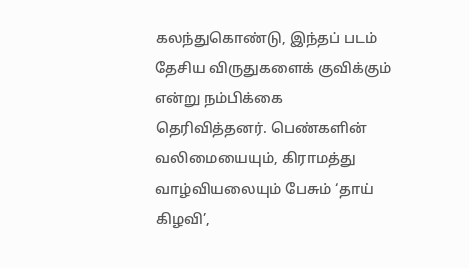கலந்துகொண்டு, இந்தப் படம் தேசிய விருதுகளைக் குவிக்கும் என்று நம்பிக்கை தெரிவித்தனர். பெண்களின் வலிமையையும், கிராமத்து வாழ்வியலையும் பேசும் ‘தாய் கிழவி’,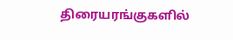திரையரங்குகளில்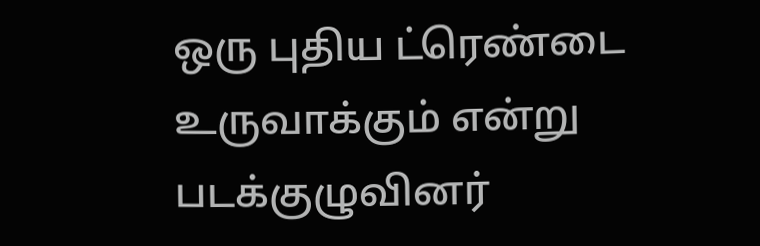ஒரு புதிய ட்ரெண்டை உருவாக்கும் என்று படக்குழுவினர்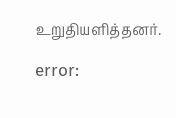உறுதியளித்தனர்.

error: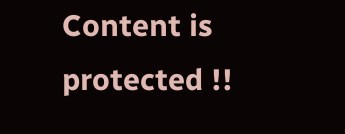Content is protected !!